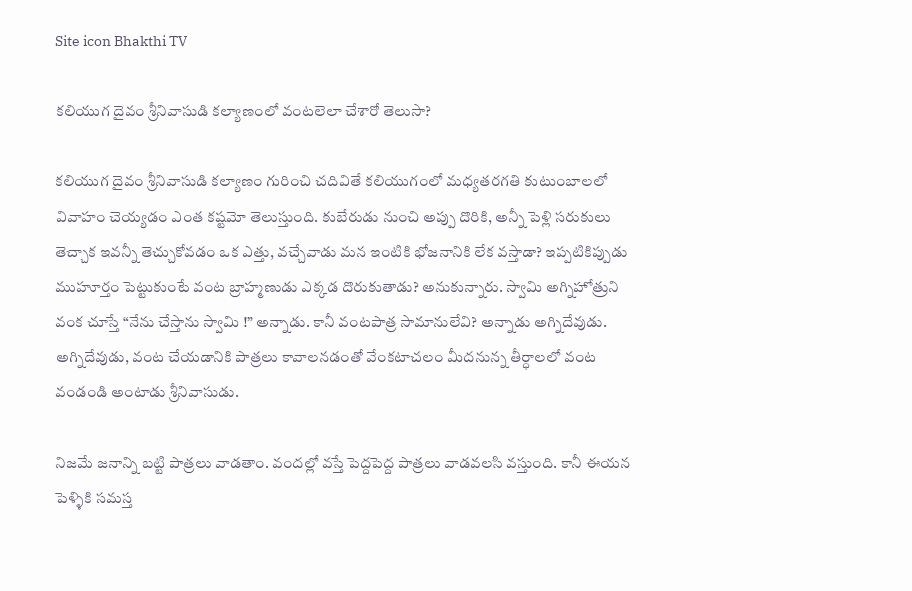Site icon Bhakthi TV

కలియుగ దైవం శ్రీనివాసుడి కల్యాణంలో వంటలెలా చేశారో తెలుసా?

కలియుగ దైవం శ్రీనివాసుడి కల్యాణం గురించి చదివితే కలియుగంలో మధ్యతరగతి కుటుంబాలలో వివాహం చెయ్యడం ఎంత కష్టమో తెలుస్తుంది. కుబేరుడు నుంచి అప్పు దొరికి, అన్నీ పెళ్లి సరుకులు తెచ్చాక ఇవన్నీ తెచ్చుకోవడం ఒక ఎత్తు, వచ్చేవాడు మన ఇంటికి భోజనానికి లేక వస్తాడా? ఇప్పటికిప్పుడు ముహూర్తం పెట్టుకుంటే వంట బ్రాహ్మణుడు ఎక్కడ దొరుకుతాడు? అనుకున్నారు. స్వామి అగ్నిహోత్రుని వంక చూస్తే “నేను చేస్తాను స్వామి !” అన్నాడు. కానీ వంటపాత్ర సామానులేవి? అన్నాడు అగ్నిదేవుడు. అగ్నిదేవుడు, వంట చేయడానికి పాత్రలు కావాలనడంతో వేంకటాచలం మీదనున్న తీర్ధాలలో వంట వండండి అంటాడు శ్రీనివాసుడు.

నిజమే జనాన్ని బట్టి పాత్రలు వాడతాం. వందల్లో వస్తే పెద్దపెద్ద పాత్రలు వాడవలసి వస్తుంది. కానీ ఈయన పెళ్ళికి సమస్త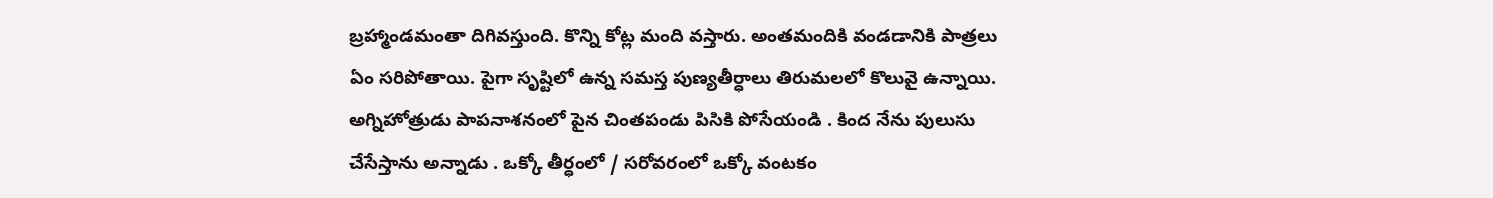బ్రహ్మాండమంతా దిగివస్తుంది. కొన్ని కోట్ల మంది వస్తారు. అంతమందికి వండడానికి పాత్రలు ఏం సరిపోతాయి. పైగా సృష్టిలో ఉన్న సమస్త పుణ్యతీర్ధాలు తిరుమలలో కొలువై ఉన్నాయి. అగ్నిహోత్రుడు పాపనాశనంలో పైన చింతపండు పిసికి పోసేయండి . కింద నేను పులుసు చేసేస్తాను అన్నాడు . ఒక్కో తీర్ధంలో / సరోవరంలో ఒక్కో వంటకం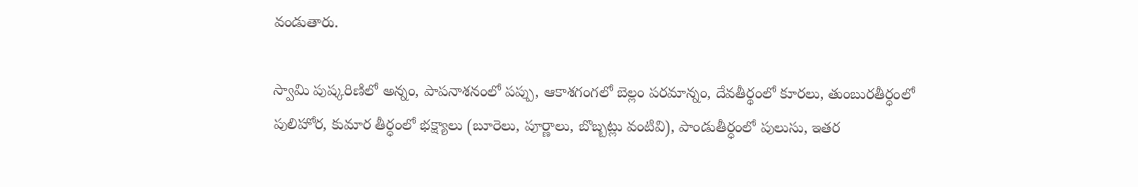వండుతారు.

స్వామి పుష్కరిణిలో అన్నం, పాపనాశనంలో పప్పు, ఆకాశగంగలో బెల్లం పరమాన్నం, దేవతీర్థంలో కూరలు, తుంబురతీర్ధంలో పులిహోర, కుమార తీర్ధంలో భక్ష్యాలు (బూరెలు, పూర్ణాలు, బొబ్బట్లు వంటివి), పాండుతీర్ధంలో పులుసు, ఇతర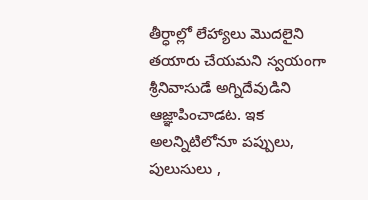తీర్ధాల్లో లేహ్యాలు మొదలైని తయారు చేయమని స్వయంగా శ్రీనివాసుడే అగ్నిదేవుడిని ఆజ్ఞాపించాడట. ఇక అలన్నిటిలోనూ పప్పులు, పులుసులు ,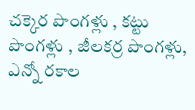చక్కెర పొంగళ్లు , కట్టు పొంగళ్లు , జీలకర్ర పొంగళ్లు, ఎన్నో రకాల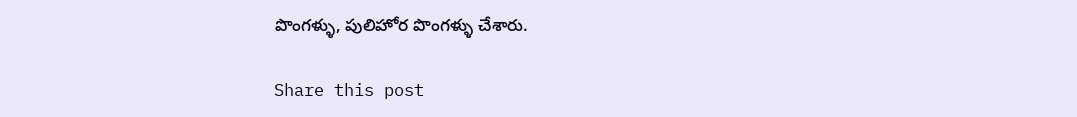పొంగళ్ళు, పులిహోర పొంగళ్ళు చేశారు.

Share this post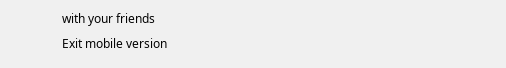with your friends
Exit mobile version